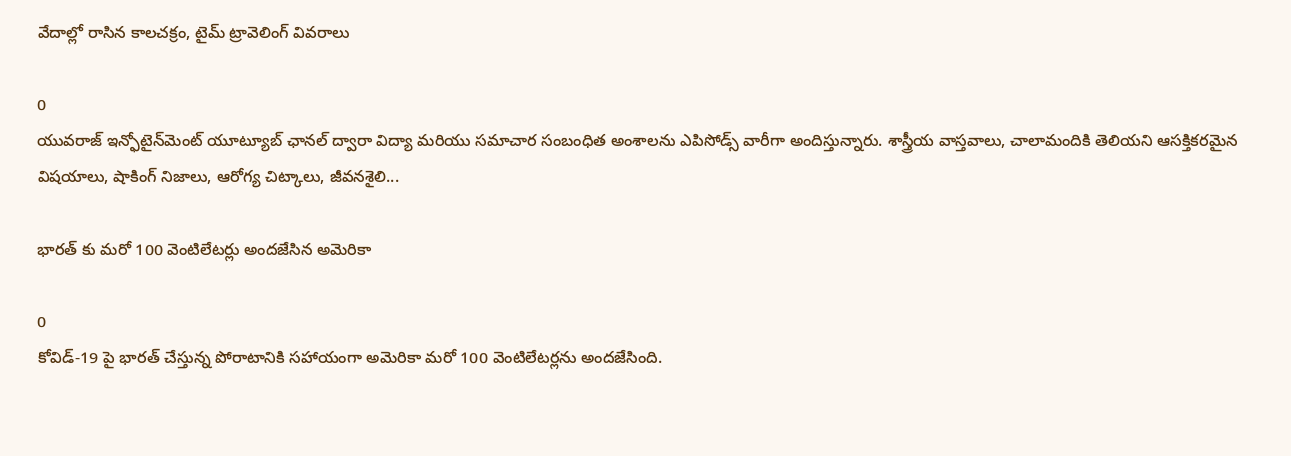వేదాల్లో రాసిన కాలచక్రం, టైమ్ ట్రావెలింగ్ వివరాలు

0
యువరాజ్ ఇన్ఫోటైన్‌మెంట్ యూట్యూబ్ ఛానల్ ద్వారా విద్యా మరియు సమాచార సంబంధిత అంశాలను ఎపిసోడ్స్ వారీగా అందిస్తున్నారు. శాస్త్రీయ వాస్తవాలు, చాలామందికి తెలియని ఆసక్తికరమైన విషయాలు, షాకింగ్ నిజాలు, ఆరోగ్య చిట్కాలు, జీవనశైలి...

భారత్ కు మరో 100 వెంటిలేటర్లు అందజేసిన అమెరికా

0
కోవిడ్-19 పై భారత్ చేస్తున్న పోరాటానికి సహాయంగా అమెరికా మరో 100 వెంటిలేటర్లను అందజేసింది.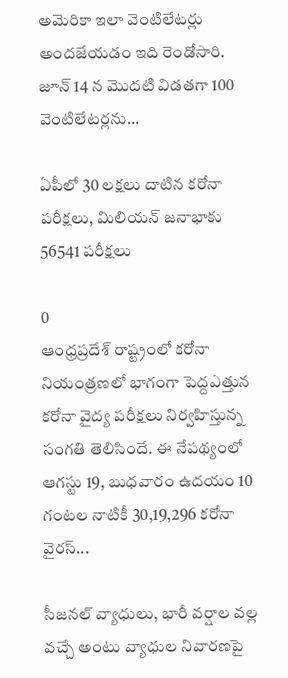అమెరికా ఇలా వెంటిలేటర్లు అందజేయడం ఇది రెండోసారి. జూన్ 14 న మొదటి విడతగా 100 వెంటిలేటర్లను...

ఏపీలో 30 లక్షలు దాటిన కరోనా పరీక్షలు, మిలియన్ జనాభాకు 56541 పరీక్షలు

0
ఆంధ్రప్రదేశ్ రాష్ట్రంలో కరోనా నియంత్రణలో భాగంగా పెద్దఎత్తున కరోనా వైద్య పరీక్షలు నిర్వహిస్తున్న సంగతి తెలిసిందే. ఈ నేపథ్యంలో ఆగస్టు 19, బుధవారం ఉదయం 10 గంటల నాటికీ 30,19,296 కరోనా వైరస్‌...

సీజనల్ వ్యాధులు, భారీ వర్షాల వల్ల వచ్చే అంటు వ్యాధుల నివారణపై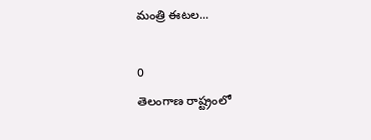మంత్రి ఈటల...

0
తెలంగాణ రాష్ట్రంలో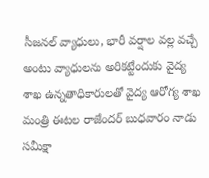సీజనల్ వ్యాధులు, భారీ వర్షాల వల్ల వచ్చే అంటు వ్యాధులను అరికట్టేందుకు వైద్య శాఖ ఉన్నతాధికారులతో వైద్య ఆరోగ్య శాఖ మంత్రి ఈటల రాజేందర్ బుధవారం నాడు సమీక్షా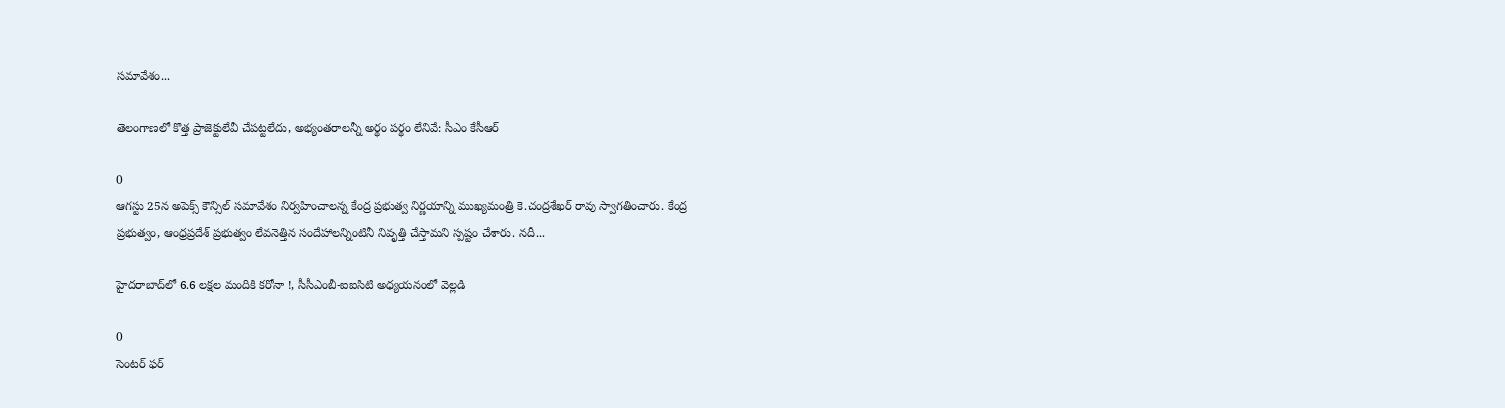సమావేశం...

తెలంగాణలో కొత్త ప్రాజెక్టులేవీ చేపట్టలేదు, అభ్యంతరాలన్నీ అర్థం పర్థం లేనివే: సీఎం కేసీఆర్

0
ఆగస్టు 25న అపెక్స్ కౌన్సిల్ సమావేశం నిర్వహించాలన్న కేంద్ర ప్రభుత్వ నిర్ణయాన్ని ముఖ్యమంత్రి కె.చంద్రశేఖర్ రావు స్వాగతించారు. కేంద్ర ప్రభుత్వం, ఆంధ్రప్రదేశ్ ప్రభుత్వం లేవనెత్తిన సందేహాలన్నింటినీ నివృత్తి చేస్తామని స్పష్టం చేశారు. నదీ...

హైదరాబాద్‌లో 6.6 లక్షల మందికి కరోనా !, సీసీఎంబీ-ఐఐసిటి అధ్యయనంలో వెల్లడి

0
సెంటర్ ఫర్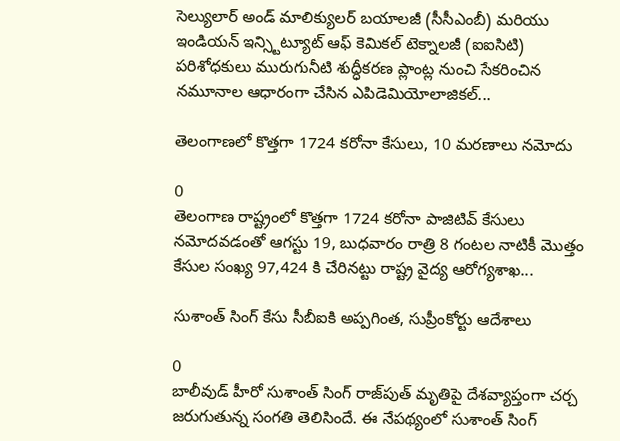సెల్యులార్ అండ్ మాలిక్యులర్ బయాలజీ (సీసీఎంబీ) మరియు ఇండియన్ ఇన్స్టిట్యూట్ ఆఫ్ కెమికల్ టెక్నాలజీ (ఐఐసిటి) పరిశోధకులు మురుగునీటి శుద్ధీకరణ ప్లాంట్ల నుంచి సేకరించిన నమూనాల ఆధారంగా చేసిన ఎపిడెమియోలాజికల్...

తెలంగాణలో కొత్తగా 1724 కరోనా కేసులు, 10 మరణాలు నమోదు

0
తెలంగాణ రాష్ట్రంలో కొత్తగా 1724 కరోనా పాజిటివ్ కేసులు నమోదవడంతో ఆగస్టు 19, బుధవారం రాత్రి 8 గంటల నాటికీ మొత్తం కేసుల సంఖ్య 97,424 కి చేరినట్టు రాష్ట్ర వైద్య ఆరోగ్యశాఖ...

సుశాంత్‌ సింగ్‌ కేసు సీబీఐకి అప్పగింత, సుప్రీంకోర్టు ఆదేశాలు

0
బాలీవుడ్‌ హీరో సుశాంత్‌ సింగ్‌ రాజ్‌పుత్ ‌మృతిపై దేశవ్యాప్తంగా చర్చ జరుగుతున్న సంగతి తెలిసిందే. ఈ నేపథ్యంలో సుశాంత్‌ సింగ్‌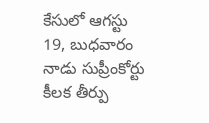కేసులో ఆగస్టు 19, బుధవారం నాడు సుప్రీంకోర్టు కీలక తీర్పు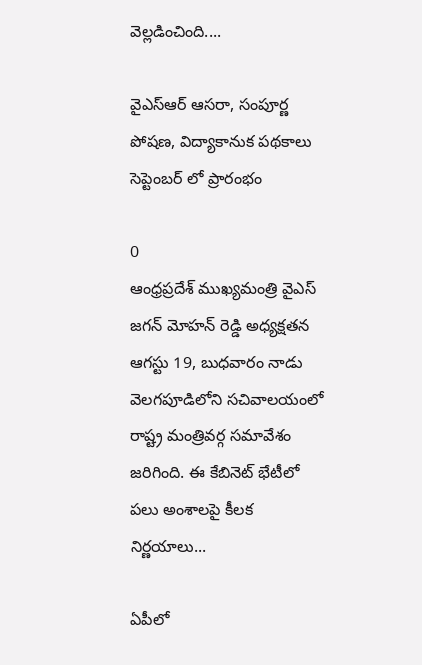వెల్లడించింది....

వైఎస్ఆర్‌ ఆసరా, సంపూర్ణ పోషణ, విద్యాకానుక పథకాలు సెప్టెంబర్ లో ప్రారంభం

0
ఆంధ్రప్రదేశ్ ముఖ్యమంత్రి వైఎస్‌ జగన్‌ మోహన్‌ రెడ్డి అధ్యక్షతన ఆగస్టు 19, బుధవారం నాడు వెలగపూడిలోని సచివాలయంలో రాష్ట్ర మంత్రివర్గ సమావేశం జరిగింది. ఈ కేబినెట్‌ భేటీలో పలు అంశాలపై కీలక నిర్ణయాలు...

ఏపీలో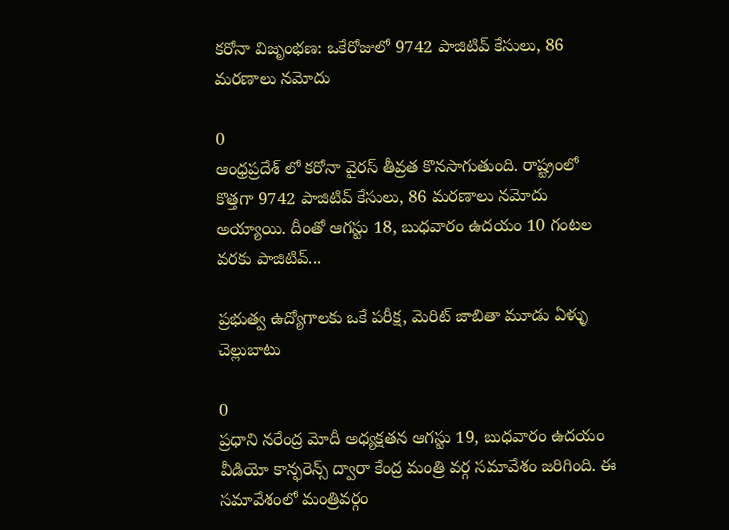కరోనా విజృంభణ: ఒకేరోజులో 9742 పాజిటివ్ కేసులు, 86 మరణాలు నమోదు

0
ఆంధ్రప్రదేశ్ లో కరోనా వైరస్ తీవ్రత కొనసాగుతుంది. రాష్ట్రంలో కొత్తగా 9742 పాజిటివ్ కేసులు, 86 మరణాలు నమోదు అయ్యాయి. దీంతో ఆగస్టు 18, బుధవారం ఉదయం 10 గంటల వరకు పాజిటివ్...

ప్రభుత్వ ఉద్యోగాలకు ఒకే పరీక్ష, మెరిట్ జాబితా మూడు ఏళ్ళు చెల్లుబాటు

0
ప్రధాని నరేంద్ర మోదీ అధ్యక్షతన ఆగస్టు 19, బుధవారం ఉదయం వీడియో కాన్ఫరెన్స్ ద్వారా కేంద్ర మంత్రి వర్గ సమావేశం జరిగింది. ఈ సమావేశంలో మంత్రివర్గం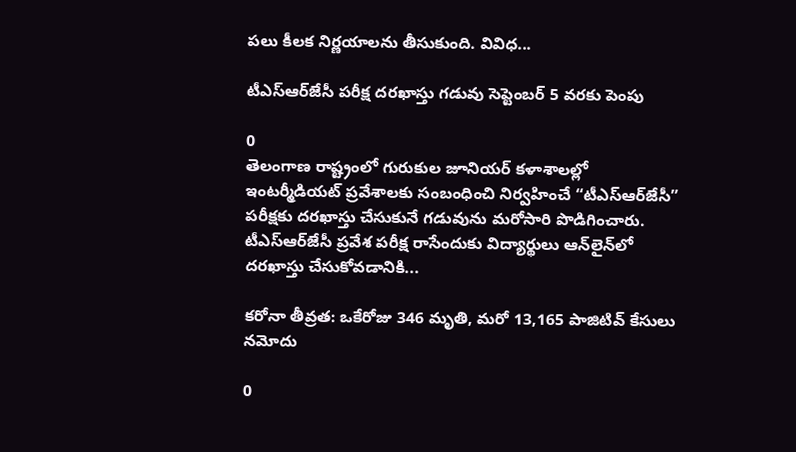పలు కీలక నిర్ణయాలను తీసుకుంది. వివిధ...

టీఎస్‌ఆర్‌జేసీ పరీక్ష దరఖాస్తు గడువు సెప్టెంబర్ 5 వరకు పెంపు

0
తెలంగాణ రాష్ట్రంలో గురుకుల‌ జూనియర్‌ కళాశాలల్లో ఇంటర్మీడియట్ ప్రవేశాలకు సంబంధించి నిర్వహించే “టీఎస్‌ఆర్‌జేసీ” పరీక్షకు దరఖాస్తు చేసుకునే గడువును మరోసారి పొడిగించారు. టీఎస్‌ఆర్‌జేసీ ప్రవేశ పరీక్ష రాసేందుకు విద్యార్థులు ఆన్‌లైన్‌లో దరఖాస్తు చేసుకోవడానికి...

కరోనా తీవ్రత: ఒకేరోజు 346 మృతి, మరో 13,165 పాజిటివ్ కేసులు నమోదు

0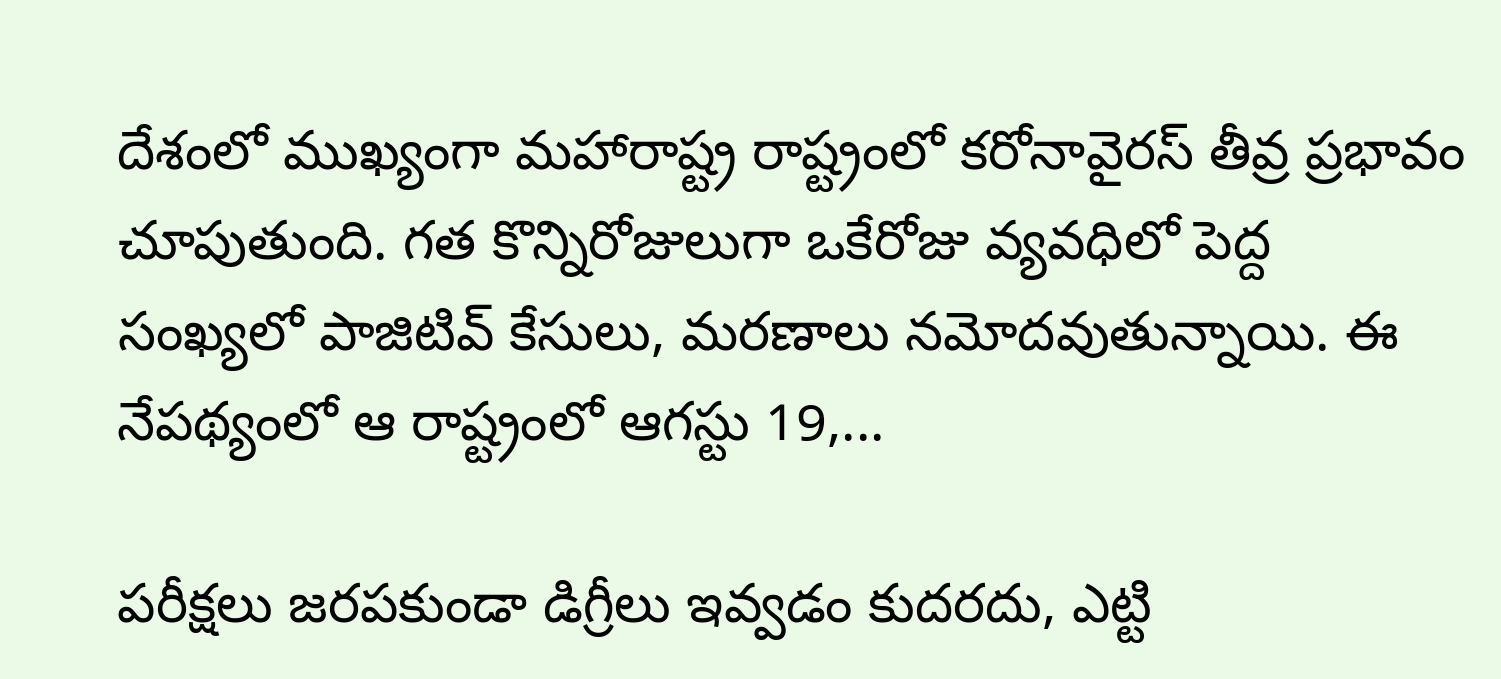దేశంలో ముఖ్యంగా మహారాష్ట్ర రాష్ట్రంలో కరోనావైరస్ తీవ్ర ప్రభావం చూపుతుంది. గత కొన్నిరోజులుగా ఒకేరోజు వ్యవధిలో పెద్ద సంఖ్యలో పాజిటివ్ కేసులు, మరణాలు నమోదవుతున్నాయి. ఈ నేపథ్యంలో ఆ రాష్ట్రంలో ఆగస్టు 19,...

పరీక్షలు జరపకుండా డిగ్రీలు ఇవ్వడం కుదరదు, ఎట్టి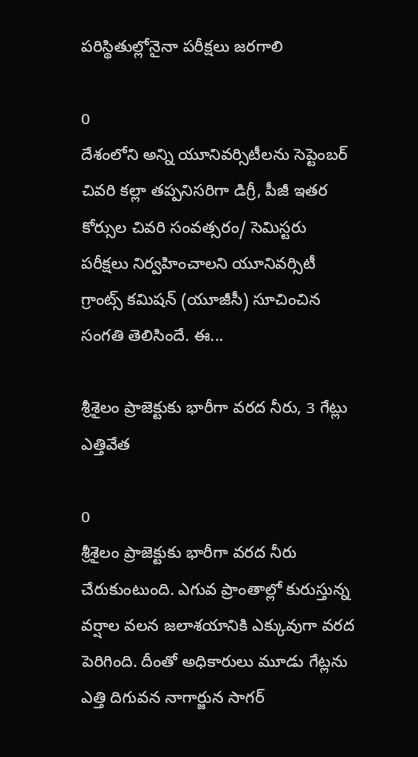పరిస్థితుల్లోనైనా పరీక్షలు జరగాలి

0
దేశంలోని అన్ని యూనివర్సిటీలను సెప్టెంబర్ చివరి కల్లా తప్పనిసరిగా డిగ్రీ, పీజీ ఇతర కోర్సుల చివరి సంవత్సరం/ సెమిస్టరు పరీక్షలు నిర్వహించాలని యూనివర్సిటీ గ్రాంట్స్ కమిషన్ (యూజీసీ) సూచించిన సంగతి తెలిసిందే. ఈ...

శ్రీశైలం ప్రాజెక్టుకు భారీగా వరద నీరు, 3 గేట్లు ఎత్తివేత

0
శ్రీశైలం ప్రాజెక్టుకు భారీగా వరద నీరు చేరుకుంటుంది. ఎగువ ప్రాంతాల్లో కురుస్తున్న వర్షాల వలన జలాశయానికి ఎక్కువుగా వరద పెరిగింది. దీంతో అధికారులు మూడు గేట్లను ఎత్తి దిగువన నాగార్జున సాగర్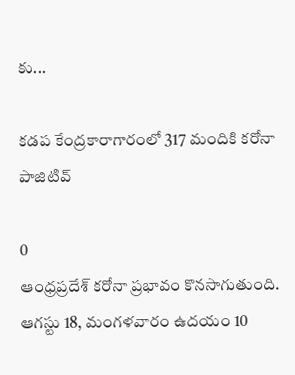కు...

కడప కేంద్రకారాగారంలో 317 మందికి కరోనా పాజిటివ్

0
ఆంధ్రప్రదేశ్ కరోనా ప్రభావం కొనసాగుతుంది. ఆగస్టు 18, మంగళవారం ఉదయం 10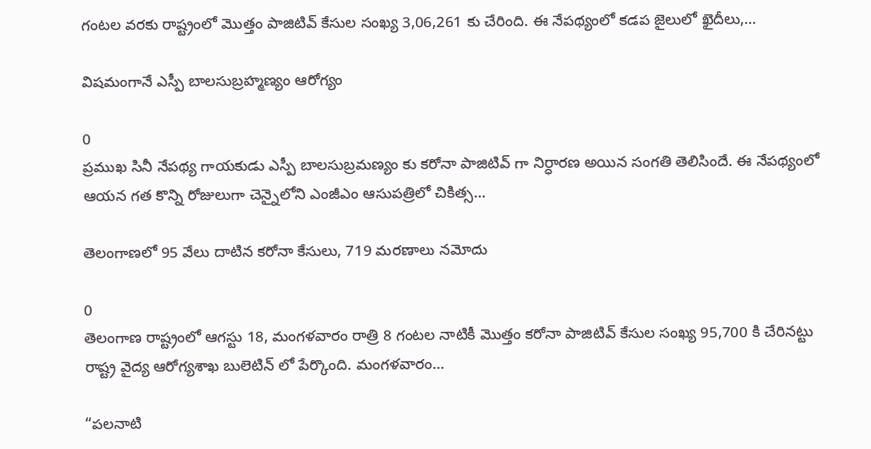గంటల వరకు రాష్ట్రంలో మొత్తం‌ పాజిటివ్ కేసుల సంఖ్య 3,06,261 కు చేరింది. ఈ నేపథ్యంలో కడప జైలులో ఖైదీలు,...

విషమంగానే ఎస్పీ బాలసుబ్రహ్మణ్యం ఆరోగ్యం

0
ప్రముఖ సినీ నేపథ్య గాయకుడు ఎస్పీ బాలసుబ్రమణ్యం కు కరోనా పాజిటివ్ గా నిర్ధారణ అయిన సంగతి తెలిసిందే. ఈ నేపథ్యంలో ఆయన గత కొన్ని రోజులుగా చెన్నైలోని ఎంజీఎం ఆసుపత్రిలో చికిత్స...

తెలంగాణలో 95 వేలు దాటిన కరోనా కేసులు, 719 మరణాలు నమోదు

0
తెలంగాణ రాష్ట్రంలో ఆగస్టు 18, మంగళవారం రాత్రి 8 గంటల నాటికీ మొత్తం కరోనా పాజిటివ్ కేసుల సంఖ్య 95,700 కి చేరినట్టు రాష్ట్ర వైద్య ఆరోగ్యశాఖ బులెటిన్ లో పేర్కొంది. మంగళవారం...

“పలనాటి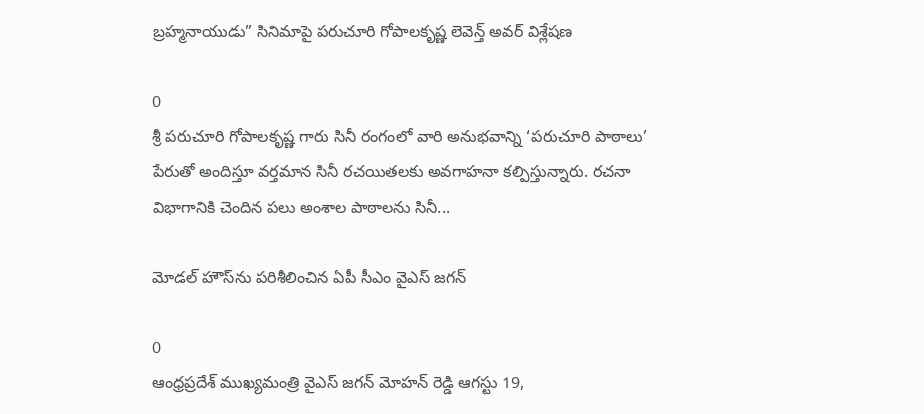బ్రహ్మనాయుడు” సినిమాపై పరుచూరి గోపాలకృష్ణ లెవెన్త్ అవర్ విశ్లేషణ

0
శ్రీ పరుచూరి గోపాలకృష్ణ గారు సినీ రంగంలో వారి అనుభవాన్ని ‘పరుచూరి పాఠాలు’ పేరుతో అందిస్తూ వర్తమాన సినీ రచయితలకు అవగాహనా కల్పిస్తున్నారు. రచనా విభాగానికి చెందిన పలు అంశాల పాఠాలను సినీ...

మోడల్‌ హౌస్‌ను పరిశీలించిన ఏపీ సీఎం వైఎస్ జగన్

0
ఆంధ్రప్రదేశ్ ముఖ్యమంత్రి వైఎస్‌ జగన్‌ మోహన్‌ రెడ్డి ఆగస్టు 19,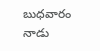బుధవారం నాడు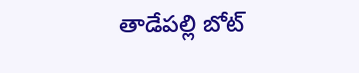తాడేపల్లి బోట్‌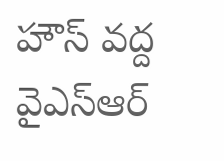హౌస్‌ వద్ద వైఎస్ఆర్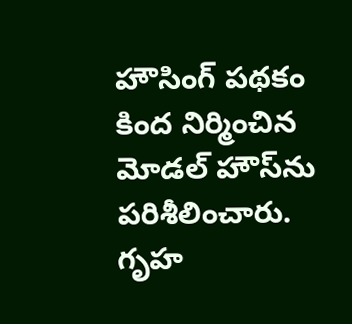హౌసింగ్‌ పథకం‌ కింద నిర్మించిన మోడల్‌ హౌస్‌ను పరిశీలించారు. గృహ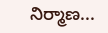నిర్మాణ...